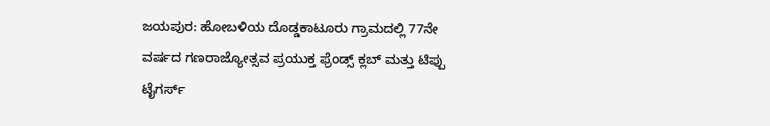ಜಯಪುರ: ಹೋಬಳಿಯ ದೊಡ್ಡಕಾಟೂರು ಗ್ರಾಮದಲ್ಲಿ 77ನೇ ವರ್ಷದ ಗಣರಾಜ್ಯೋತ್ಸವ ಪ್ರಯುಕ್ತ ಫ್ರೆಂಡ್ಸ್ ಕ್ಲಬ್ ಮತ್ತು ಟಿಪ್ಪು ಟೈಗರ್ಸ್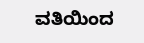ವತಿಯಿಂದ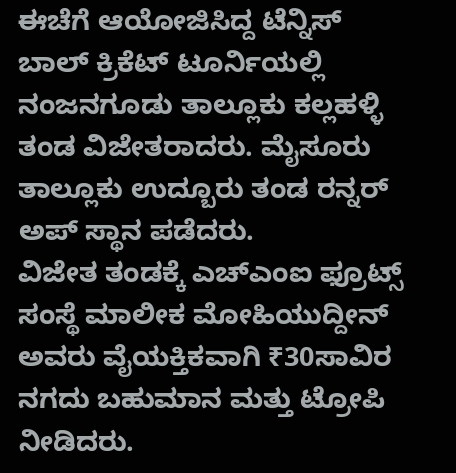ಈಚೆಗೆ ಆಯೋಜಿಸಿದ್ದ ಟೆನ್ನಿಸ್ ಬಾಲ್ ಕ್ರಿಕೆಟ್ ಟೂರ್ನಿಯಲ್ಲಿ ನಂಜನಗೂಡು ತಾಲ್ಲೂಕು ಕಲ್ಲಹಳ್ಳಿ ತಂಡ ವಿಜೇತರಾದರು. ಮೈಸೂರು ತಾಲ್ಲೂಕು ಉದ್ಬೂರು ತಂಡ ರನ್ನರ್ ಅಪ್ ಸ್ಥಾನ ಪಡೆದರು.
ವಿಜೇತ ತಂಡಕ್ಕೆ ಎಚ್ಎಂಐ ಫ್ರೂಟ್ಸ್ ಸಂಸ್ಥೆ ಮಾಲೀಕ ಮೋಹಿಯುದ್ದೀನ್ ಅವರು ವೈಯಕ್ತಿಕವಾಗಿ ₹30ಸಾವಿರ ನಗದು ಬಹುಮಾನ ಮತ್ತು ಟ್ರೋಪಿ ನೀಡಿದರು.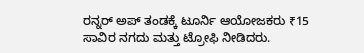ರನ್ನರ್ ಅಪ್ ತಂಡಕ್ಕೆ ಟೂರ್ನಿ ಆಯೋಜಕರು ₹15 ಸಾವಿರ ನಗದು ಮತ್ತು ಟ್ರೋಫಿ ನೀಡಿದರು.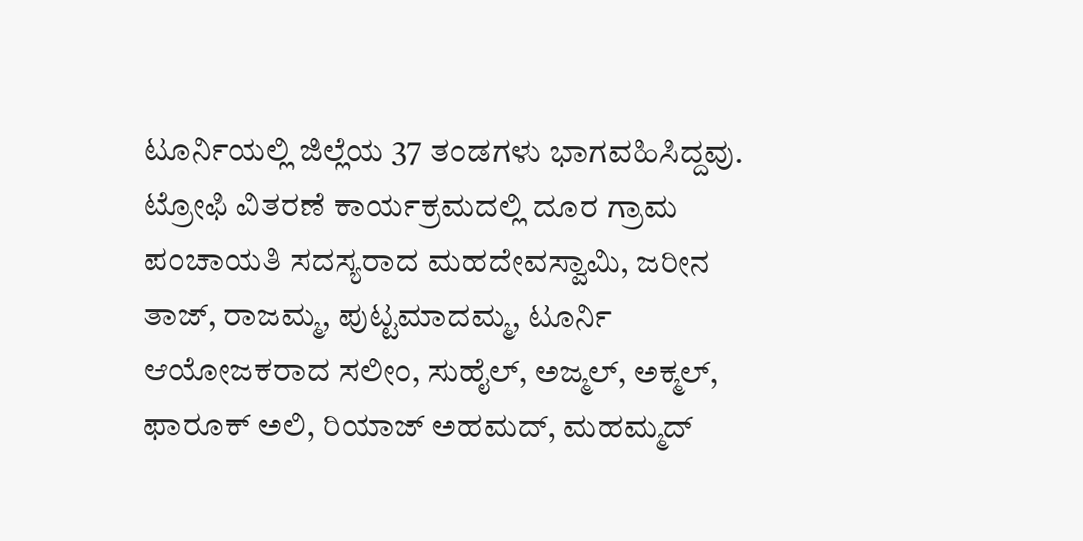ಟೂರ್ನಿಯಲ್ಲಿ ಜಿಲ್ಲೆಯ 37 ತಂಡಗಳು ಭಾಗವಹಿಸಿದ್ದವು.
ಟ್ರೋಫಿ ವಿತರಣೆ ಕಾರ್ಯಕ್ರಮದಲ್ಲಿ ದೂರ ಗ್ರಾಮ ಪಂಚಾಯತಿ ಸದಸ್ಯರಾದ ಮಹದೇವಸ್ವಾಮಿ, ಜರೀನ ತಾಜ್, ರಾಜಮ್ಮ, ಪುಟ್ಟಮಾದಮ್ಮ, ಟೂರ್ನಿ ಆಯೋಜಕರಾದ ಸಲೀಂ, ಸುಹೈಲ್, ಅಜ್ಮಲ್, ಅಕ್ಮಲ್, ಫಾರೂಕ್ ಅಲಿ, ರಿಯಾಜ್ ಅಹಮದ್, ಮಹಮ್ಮದ್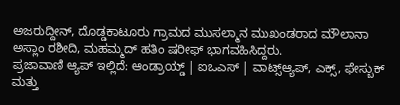ಅಜರುದ್ದೀನ್, ದೊಡ್ಡಕಾಟೂರು ಗ್ರಾಮದ ಮುಸಲ್ಮಾನ ಮುಖಂಡರಾದ ಮೌಲಾನಾ ಅಸ್ಲಾಂ ರಶೀದಿ, ಮಹಮ್ಮದ್ ಹತಿಂ ಷರೀಫ್ ಭಾಗವಹಿಸಿದ್ದರು.
ಪ್ರಜಾವಾಣಿ ಆ್ಯಪ್ ಇಲ್ಲಿದೆ: ಆಂಡ್ರಾಯ್ಡ್ | ಐಒಎಸ್ | ವಾಟ್ಸ್ಆ್ಯಪ್, ಎಕ್ಸ್, ಫೇಸ್ಬುಕ್ ಮತ್ತು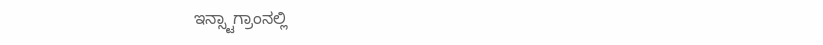ಇನ್ಸ್ಟಾಗ್ರಾಂನಲ್ಲಿ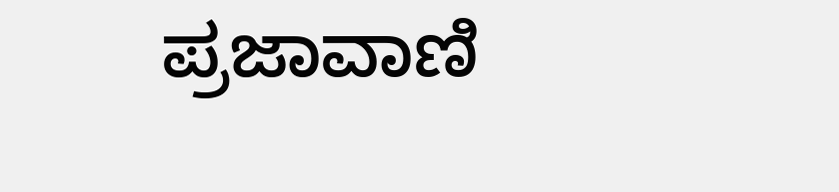ಪ್ರಜಾವಾಣಿ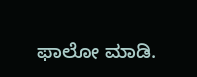ಫಾಲೋ ಮಾಡಿ.